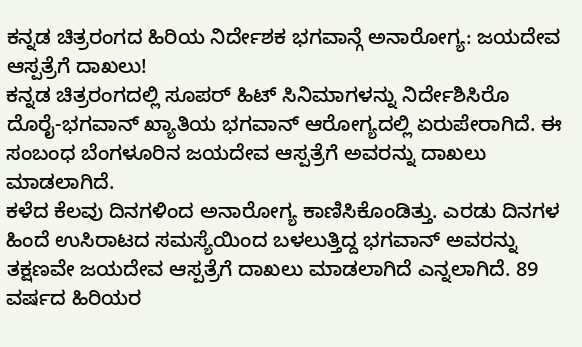ಕನ್ನಡ ಚಿತ್ರರಂಗದ ಹಿರಿಯ ನಿರ್ದೇಶಕ ಭಗವಾನ್ಗೆ ಅನಾರೋಗ್ಯ: ಜಯದೇವ ಆಸ್ಪತ್ರೆಗೆ ದಾಖಲು!
ಕನ್ನಡ ಚಿತ್ರರಂಗದಲ್ಲಿ ಸೂಪರ್ ಹಿಟ್ ಸಿನಿಮಾಗಳನ್ನು ನಿರ್ದೇಶಿಸಿರೊ ದೊರೈ-ಭಗವಾನ್ ಖ್ಯಾತಿಯ ಭಗವಾನ್ ಆರೋಗ್ಯದಲ್ಲಿ ಏರುಪೇರಾಗಿದೆ. ಈ ಸಂಬಂಧ ಬೆಂಗಳೂರಿನ ಜಯದೇವ ಆಸ್ಪತ್ರೆಗೆ ಅವರನ್ನು ದಾಖಲು ಮಾಡಲಾಗಿದೆ.
ಕಳೆದ ಕೆಲವು ದಿನಗಳಿಂದ ಅನಾರೋಗ್ಯ ಕಾಣಿಸಿಕೊಂಡಿತ್ತು. ಎರಡು ದಿನಗಳ ಹಿಂದೆ ಉಸಿರಾಟದ ಸಮಸ್ಯೆಯಿಂದ ಬಳಲುತ್ತಿದ್ದ ಭಗವಾನ್ ಅವರನ್ನು ತಕ್ಷಣವೇ ಜಯದೇವ ಆಸ್ಪತ್ರೆಗೆ ದಾಖಲು ಮಾಡಲಾಗಿದೆ ಎನ್ನಲಾಗಿದೆ. 89 ವರ್ಷದ ಹಿರಿಯರ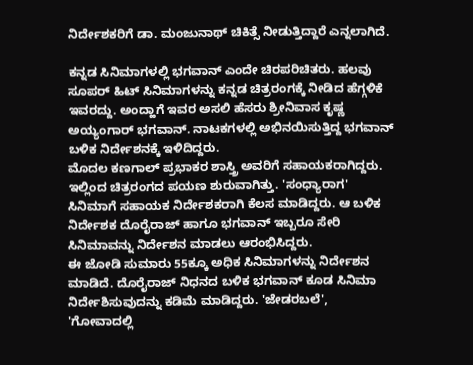ನಿರ್ದೇಶಕರಿಗೆ ಡಾ. ಮಂಜುನಾಥ್ ಚಿಕಿತ್ಸೆ ನೀಡುತ್ತಿದ್ದಾರೆ ಎನ್ನಲಾಗಿದೆ.

ಕನ್ನಡ ಸಿನಿಮಾಗಳಲ್ಲಿ ಭಗವಾನ್ ಎಂದೇ ಚಿರಪರಿಚಿತರು. ಹಲವು ಸೂಪರ್ ಹಿಟ್ ಸಿನಿಮಾಗಳನ್ನು ಕನ್ನಡ ಚಿತ್ರರಂಗಕ್ಕೆ ನೀಡಿದ ಹೆಗ್ಗಳಿಕೆ ಇವರದ್ದು. ಅಂದ್ಹಾಗೆ ಇವರ ಅಸಲಿ ಹೆಸರು ಶ್ರೀನಿವಾಸ ಕೃಷ್ಣ ಅಯ್ಯಂಗಾರ್ ಭಗವಾನ್. ನಾಟಕಗಳಲ್ಲಿ ಅಭಿನಯಿಸುತ್ತಿದ್ದ ಭಗವಾನ್ ಬಳಿಕ ನಿರ್ದೇಶನಕ್ಕೆ ಇಳಿದಿದ್ದರು.
ಮೊದಲ ಕಣಗಾಲ್ ಪ್ರಭಾಕರ ಶಾಸ್ತ್ರಿ ಅವರಿಗೆ ಸಹಾಯಕರಾಗಿದ್ದರು. ಇಲ್ಲಿಂದ ಚಿತ್ರರಂಗದ ಪಯಣ ಶುರುವಾಗಿತ್ತು. 'ಸಂಧ್ಯಾರಾಗ' ಸಿನಿಮಾಗೆ ಸಹಾಯಕ ನಿರ್ದೇಶಕರಾಗಿ ಕೆಲಸ ಮಾಡಿದ್ದರು. ಆ ಬಳಿಕ ನಿರ್ದೇಶಕ ದೊರೈರಾಜ್ ಹಾಗೂ ಭಗವಾನ್ ಇಬ್ಬರೂ ಸೇರಿ ಸಿನಿಮಾವನ್ನು ನಿರ್ದೇಶನ ಮಾಡಲು ಆರಂಭಿಸಿದ್ದರು.
ಈ ಜೋಡಿ ಸುಮಾರು 55ಕ್ಕೂ ಅಧಿಕ ಸಿನಿಮಾಗಳನ್ನು ನಿರ್ದೇಶನ ಮಾಡಿದೆ. ದೊರೈರಾಜ್ ನಿಧನದ ಬಳಿಕ ಭಗವಾನ್ ಕೂಡ ಸಿನಿಮಾ ನಿರ್ದೇಶಿಸುವುದನ್ನು ಕಡಿಮೆ ಮಾಡಿದ್ದರು. 'ಜೇಡರಬಲೆ', 'ಗೋವಾದಲ್ಲಿ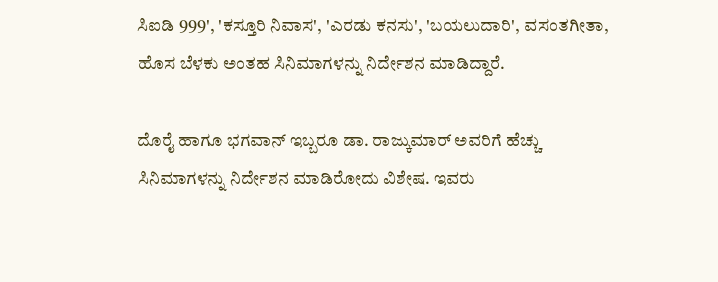ಸಿಐಡಿ 999', 'ಕಸ್ತೂರಿ ನಿವಾಸ', 'ಎರಡು ಕನಸು', 'ಬಯಲುದಾರಿ', ವಸಂತಗೀತಾ, ಹೊಸ ಬೆಳಕು ಅಂತಹ ಸಿನಿಮಾಗಳನ್ನು ನಿರ್ದೇಶನ ಮಾಡಿದ್ದಾರೆ.

ದೊರೈ ಹಾಗೂ ಭಗವಾನ್ ಇಬ್ಬರೂ ಡಾ. ರಾಜ್ಕುಮಾರ್ ಅವರಿಗೆ ಹೆಚ್ಚು ಸಿನಿಮಾಗಳನ್ನು ನಿರ್ದೇಶನ ಮಾಡಿರೋದು ವಿಶೇಷ. ಇವರು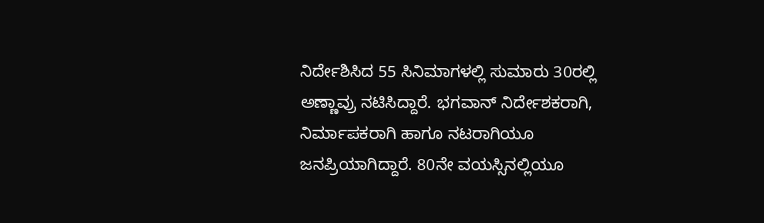ನಿರ್ದೇಶಿಸಿದ 55 ಸಿನಿಮಾಗಳಲ್ಲಿ ಸುಮಾರು 30ರಲ್ಲಿ ಅಣ್ಣಾವ್ರು ನಟಿಸಿದ್ದಾರೆ. ಭಗವಾನ್ ನಿರ್ದೇಶಕರಾಗಿ, ನಿರ್ಮಾಪಕರಾಗಿ ಹಾಗೂ ನಟರಾಗಿಯೂ ಜನಪ್ರಿಯಾಗಿದ್ದಾರೆ. 80ನೇ ವಯಸ್ಸಿನಲ್ಲಿಯೂ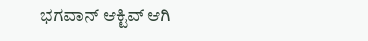ಭಗವಾನ್ ಆಕ್ಟಿವ್ ಆಗಿ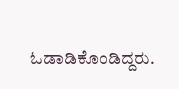ಓಡಾಡಿಕೊಂಡಿದ್ದರು.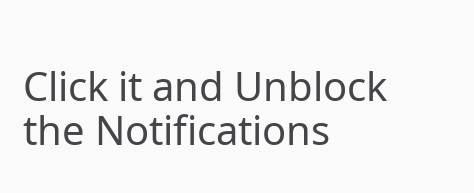Click it and Unblock the Notifications